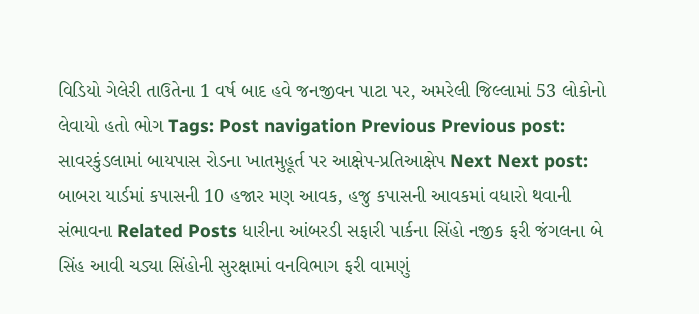વિડિયો ગેલેરી તાઉતેના 1 વર્ષ બાદ હવે જનજીવન પાટા પર, અમરેલી જિલ્લામાં 53 લોકોનો લેવાયો હતો ભોગ Tags: Post navigation Previous Previous post: સાવરકુંડલામાં બાયપાસ રોડના ખાતમુહૂર્ત પર આક્ષેપ-પ્રતિઆક્ષેપ Next Next post: બાબરા યાર્ડમાં કપાસની 10 હજાર મણ આવક, હજુ કપાસની આવકમાં વધારો થવાની સંભાવના Related Posts ધારીના આંબરડી સફારી પાર્કના સિંહો નજીક ફરી જંગલના બે સિંહ આવી ચડ્યા સિંહોની સુરક્ષામાં વનવિભાગ ફરી વામણું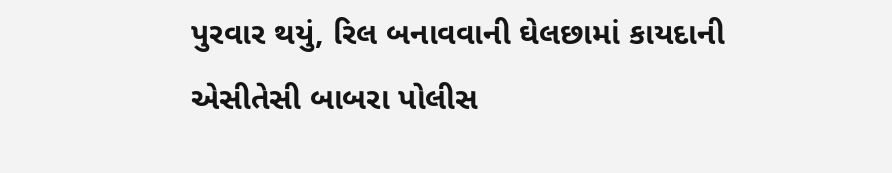પુરવાર થયું, રિલ બનાવવાની ઘેલછામાં કાયદાની એસીતેસી બાબરા પોલીસ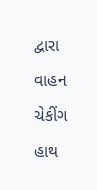દ્વારા વાહન ચેકીંગ હાથ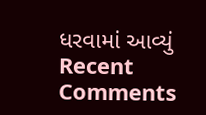ધરવામાં આવ્યું
Recent Comments